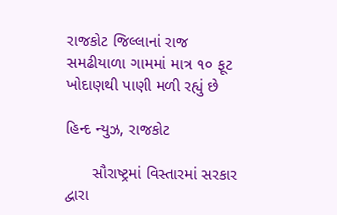રાજકોટ જિલ્લાનાં રાજ સમઢીયાળા ગામમાં માત્ર ૧૦ ફૂટ ખોદાણથી પાણી મળી રહ્યું છે

હિન્દ ન્યુઝ, રાજકોટ

      સૌરાષ્ટ્રમાં વિસ્તારમાં સરકાર દ્વારા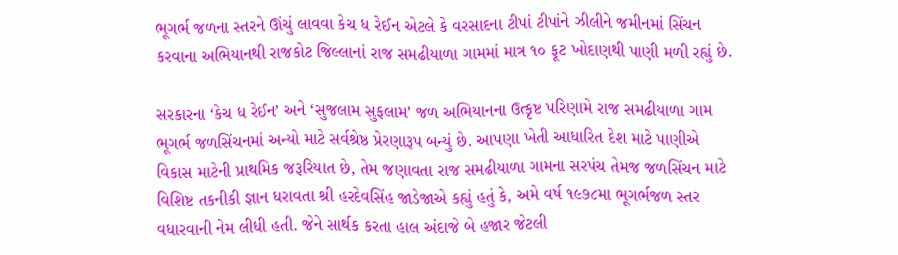ભૂગર્ભ જળના સ્તરને ઊંચું લાવવા કેચ ધ રેઈન એટલે કે વરસાદના ટીપાં ટીપાંને ઝીલીને જમીનમાં સિંચન કરવાના અભિયાનથી રાજકોટ જિલ્લાનાં રાજ સમઢીયાળા ગામમાં માત્ર ૧૦ ફૂટ ખોદાણથી પાણી મળી રહ્યું છે.

સરકારના ‘કેચ ધ રેઈન’ અને ‘સુજલામ સુફલામ’ જળ અભિયાનના ઉત્કૃષ્ટ પરિણામે રાજ સમઢીયાળા ગામ ભૂગર્ભ જળસિંચનમાં અન્યો માટે સર્વશ્રેષ્ઠ પ્રેરણારૂપ બન્યું છે. આપણા ખેતી આધારિત દેશ માટે પાણીએ વિકાસ માટેની પ્રાથમિક જરૂરિયાત છે, તેમ જણાવતા રાજ સમઢીયાળા ગામના સરપંચ તેમજ જળસિંચન માટે વિશિષ્ટ તકનીકી જ્ઞાન ધરાવતા શ્રી હરદેવસિંહ જાડેજાએ કહ્યું હતું કે, અમે વર્ષ ૧૯૭૮મા ભૂગર્ભજળ સ્તર વધારવાની નેમ લીધી હતી. જેને સાર્થક કરતા હાલ અંદાજે બે હજાર જેટલી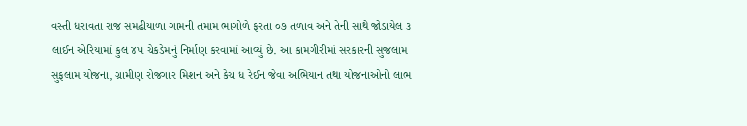વસ્તી ધરાવતા રાજ સમઢીયાળા ગામની તમામ ભાગોળે ફરતા ૦૭ તળાવ અને તેની સાથે જોડાયેલ ૩ લાઈન એરિયામાં કુલ ૪૫ ચેકડેમનું નિર્માણ કરવામાં આવ્યું છે. આ કામગીરીમાં સરકારની સુજલામ સુફલામ યોજના, ગ્રામીણ રોજગાર મિશન અને કેચ ધ રેઈન જેવા અભિયાન તથા યોજનાઓનો લાભ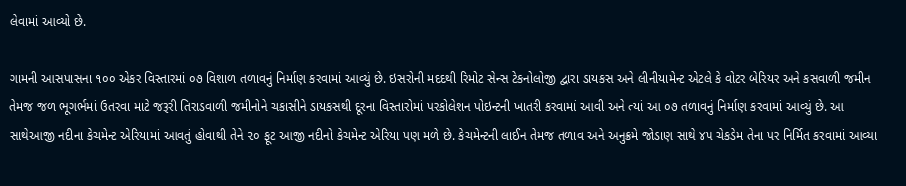લેવામાં આવ્યો છે.

ગામની આસપાસના ૧૦૦ એકર વિસ્તારમાં ૦૭ વિશાળ તળાવનું નિર્માણ કરવામાં આવ્યું છે. ઇસરોની મદદથી રિમોટ સેન્સ ટેકનોલોજી દ્વારા ડાયકસ અને લીનીયામેન્ટ એટલે કે વોટર બેરિયર અને કસવાળી જમીન તેમજ જળ ભૂગર્ભમાં ઉતરવા માટે જરૂરી તિરાડવાળી જમીનોને ચકાસીને ડાયકસથી દૂરના વિસ્તારોમાં પરકોલેશન પોઇન્ટની ખાતરી કરવામાં આવી અને ત્યાં આ ૦૭ તળાવનું નિર્માણ કરવામાં આવ્યું છે. આ સાથેઆજી નદીના કેચમેન્ટ એરિયામાં આવતું હોવાથી તેને ૨૦ ફૂટ આજી નદીનો કેચમેન્ટ એરિયા પણ મળે છે. કેચમેન્ટની લાઈન તેમજ તળાવ અને અનુક્રમે જોડાણ સાથે ૪૫ ચેકડેમ તેના પર નિર્મિત કરવામાં આવ્યા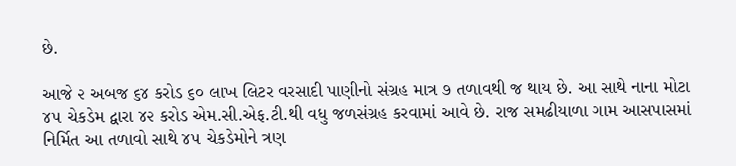છે.

આજે ૨ અબજ ૬૪ કરોડ ૬૦ લાખ લિટર વરસાદી પાણીનો સંગ્રહ માત્ર ૭ તળાવથી જ થાય છે. આ સાથે નાના મોટા ૪૫ ચેકડેમ દ્વારા ૪૨ કરોડ એમ.સી.એફ.ટી.થી વધુ જળસંગ્રહ કરવામાં આવે છે. રાજ સમઢીયાળા ગામ આસપાસમાં નિર્મિત આ તળાવો સાથે ૪૫ ચેકડેમોને ત્રણ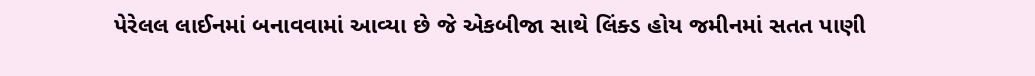પેરેલલ લાઈનમાં બનાવવામાં આવ્યા છે જે એકબીજા સાથે લિંક્ડ હોય જમીનમાં સતત પાણી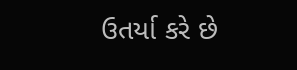ઉતર્યા કરે છે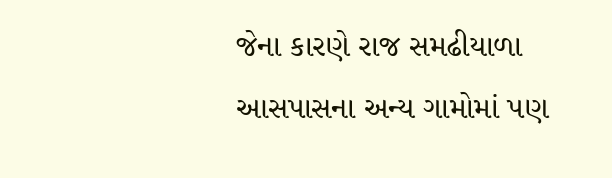જેના કારણે રાજ સમઢીયાળા આસપાસના અન્ય ગામોમાં પણ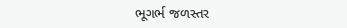ભૂગર્ભ જળસ્તર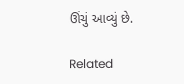ઊંચું આવ્યું છે.

Related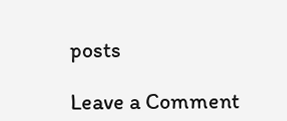posts

Leave a Comment